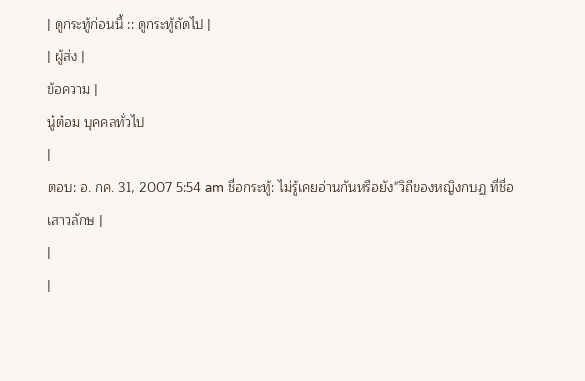| ดูกระทู้ก่อนนี้ :: ดูกระทู้ถัดไป |
| ผู้ส่ง |
ข้อความ |
นู๋ต๋อม บุคคลทั่วไป
|
ตอบ: อ. กค. 31, 2007 5:54 am ชื่อกระทู้: ไม่รู้เคยอ่านกันหรือยัง"วิถีของหญิงกบฏ ที่ชื่อ เสาวลักษ |
|
|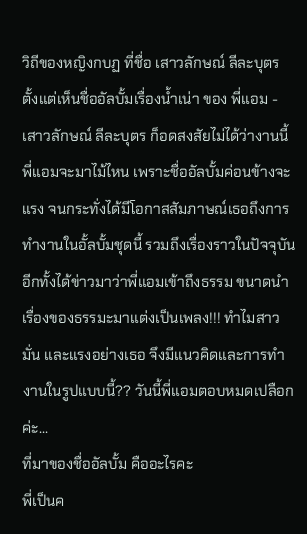วิถีของหญิงกบฏ ที่ชื่อ เสาวลักษณ์ ลีละบุตร
ตั้งแต่เห็นชื่ออัลบั้มเรื่องน้ำเน่า ของ พี่แอม - เสาวลักษณ์ ลีละบุตร ก็อดสงสัยไม่ได้ว่างานนี้พี่แอมจะมาไม้ไหน เพราะชื่ออัลบั้มค่อนข้างจะแรง จนกระทั่งได้มีโอกาสสัมภาษณ์เธอถึงการทำงานในอั้ลบั้มชุดนี้ รวมถึงเรื่องราวในปัจจุบัน อีกทั้งได้ข่าวมาว่าพี่แอมเข้าถึงธรรม ขนาดนำเรื่องของธรรมะมาแต่งเป็นเพลง!!! ทำไมสาวมั่น และแรงอย่างเธอ จึงมีแนวคิดและการทำงานในรูปแบบนี้?? วันนี้พี่แอมตอบหมดเปลือกค่ะ...
ที่มาของชื่ออัลบั้ม คืออะไรคะ
พี่เป็นค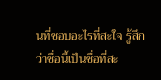นที่ชอบอะไรที่สะใจ รู้สึกว่าชื่อนี้เป็นชื่อที่สะ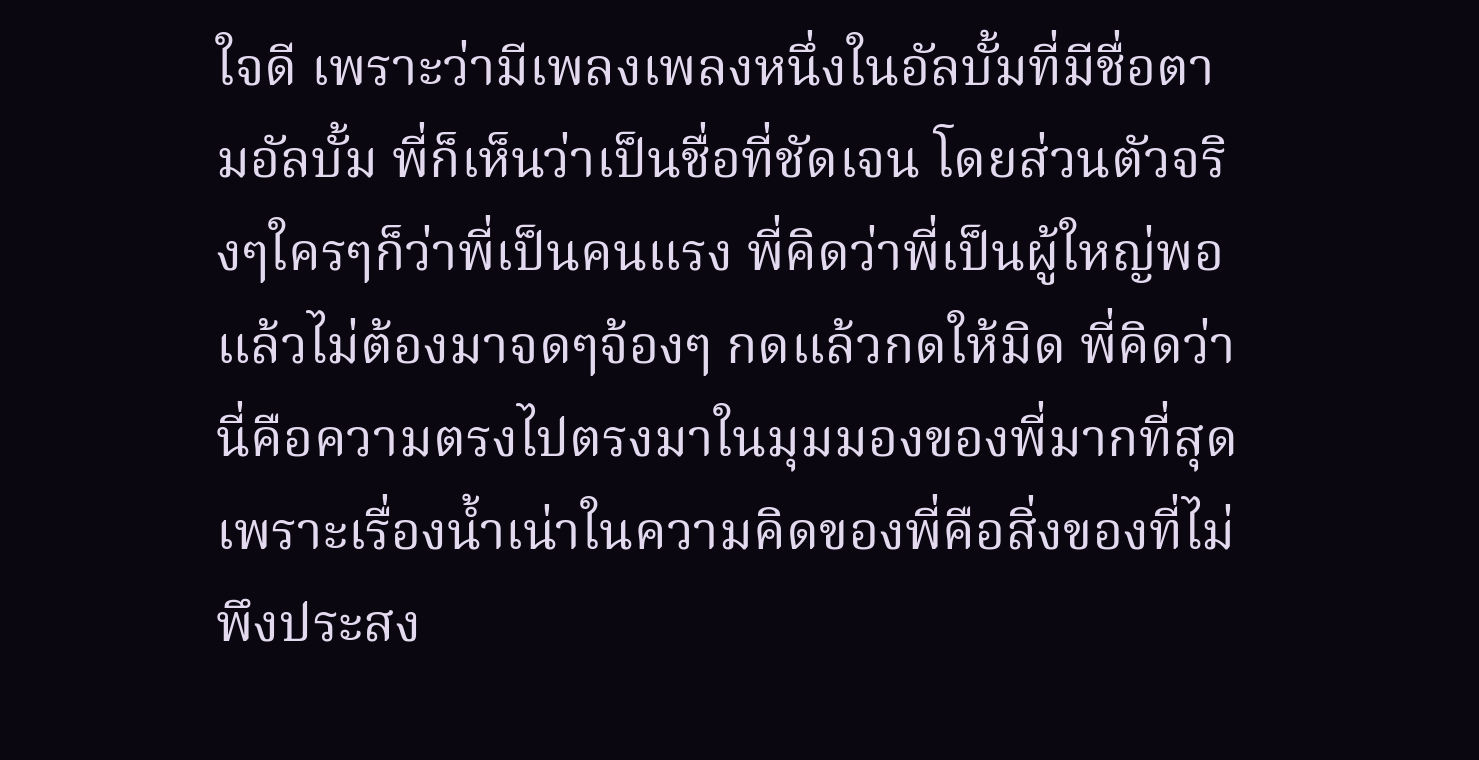ใจดี เพราะว่ามีเพลงเพลงหนึ่งในอัลบั้มที่มีชื่อตามอัลบั้ม พี่ก็เห็นว่าเป็นชื่อที่ชัดเจน โดยส่วนตัวจริงๆใครๆก็ว่าพี่เป็นคนแรง พี่คิดว่าพี่เป็นผู้ใหญ่พอแล้วไม่ต้องมาจดๆจ้องๆ กดแล้วกดให้มิด พี่คิดว่านี่คือความตรงไปตรงมาในมุมมองของพี่มากที่สุด เพราะเรื่องน้ำเน่าในความคิดของพี่คือสิ่งของที่ไม่พึงประสง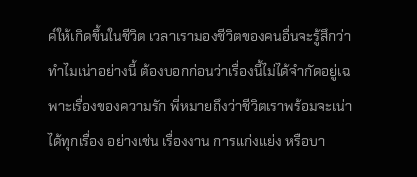ค์ให้เกิดขึ้นในชีวิต เวลาเรามองชีวิตของคนอื่นจะรู้สึกว่าทำไมเน่าอย่างนี้ ต้องบอกก่อนว่าเรื่องนี้ไม่ได้จำกัดอยู่เฉพาะเรื่องของความรัก พี่หมายถึงว่าชีวิตเราพร้อมจะเน่าได้ทุกเรื่อง อย่างเช่น เรื่องงาน การแก่งแย่ง หรือบา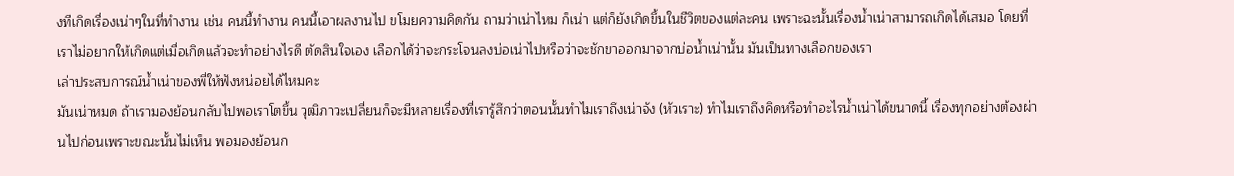งทีเกิดเรื่องเน่าๆในที่ทำงาน เช่น คนนี้ทำงาน คนนี้เอาผลงานไป ขโมยความคิดกัน ถามว่าเน่าไหม ก็เน่า แต่ก็ยังเกิดขึ้นในชีวิตของแต่ละคน เพราะฉะนั้นเรื่องน้ำเน่าสามารถเกิดได้เสมอ โดยที่เราไม่อยากให้เกิดแต่เมื่อเกิดแล้วจะทำอย่างไรดี ตัดสินใจเอง เลือกได้ว่าจะกระโจนลงบ่อเน่าไปหรือว่าจะชักขาออกมาจากบ่อน้ำเน่านั้น มันเป็นทางเลือกของเรา
เล่าประสบการณ์น้ำเน่าของพี่ให้ฟังหน่อยได้ไหมคะ
มันเน่าหมด ถ้าเรามองย้อนกลับไปพอเราโตขึ้น วุฒิภาวะเปลี่ยนก็จะมีหลายเรื่องที่เรารู้สึกว่าตอนนั้นทำไมเราถึงเน่าจัง (หัวเราะ) ทำไมเราถึงคิดหรือทำอะไรน้ำเน่าได้ขนาดนี้ เรื่องทุกอย่างต้องผ่านไปก่อนเพราะขณะนั้นไม่เห็น พอมองย้อนก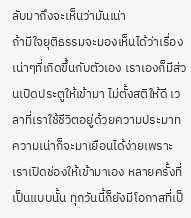ลับมาถึงจะเห็นว่ามันเน่า
ถ้ามีใจยุติธรรมจะมองเห็นได้ว่าเรื่องเน่าๆที่เกิดขึ้นกับตัวเอง เราเองก็มีส่วนเปิดประตูให้เข้ามา ไม่ตั้งสติให้ดี เวลาที่เราใช้ชีวิตอยู่ด้วยความประมาทความเน่าก็จะมาเยือนได้ง่ายเพราะเราเปิดช่องให้เข้ามาเอง หลายครั้งที่เป็นแบบนั้น ทุกวันนี้ก็ยังมีโอกาสที่เป็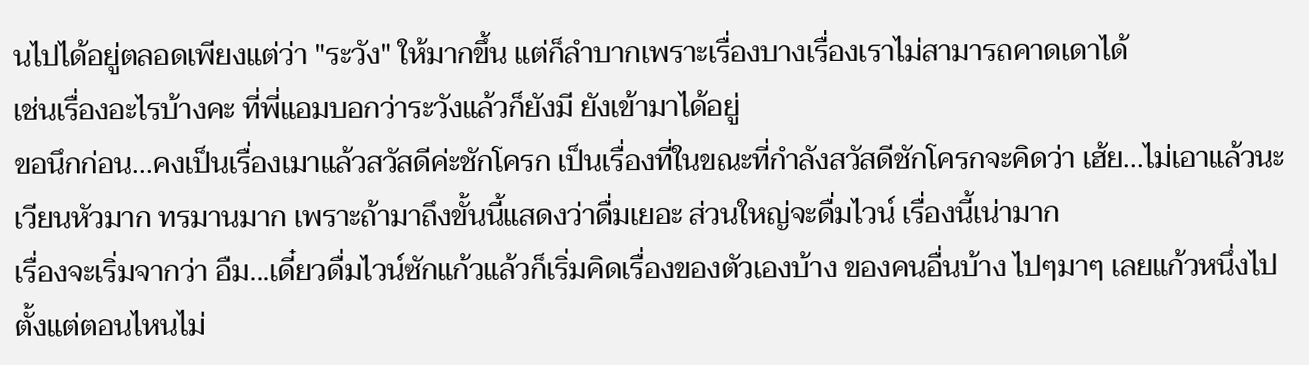นไปได้อยู่ตลอดเพียงแต่ว่า "ระวัง" ให้มากขึ้น แต่ก็ลำบากเพราะเรื่องบางเรื่องเราไม่สามารถคาดเดาได้
เช่นเรื่องอะไรบ้างคะ ที่พี่แอมบอกว่าระวังแล้วก็ยังมี ยังเข้ามาได้อยู่
ขอนึกก่อน...คงเป็นเรื่องเมาแล้วสวัสดีค่ะชักโครก เป็นเรื่องที่ในขณะที่กำลังสวัสดีชักโครกจะคิดว่า เฮ้ย...ไม่เอาแล้วนะ เวียนหัวมาก ทรมานมาก เพราะถ้ามาถึงขั้นนี้แสดงว่าดื่มเยอะ ส่วนใหญ่จะดื่มไวน์ เรื่องนี้เน่ามาก
เรื่องจะเริ่มจากว่า อืม...เดี๋ยวดื่มไวน์ซักแก้วแล้วก็เริ่มคิดเรื่องของตัวเองบ้าง ของคนอื่นบ้าง ไปๆมาๆ เลยแก้วหนึ่งไปตั้งแต่ตอนไหนไม่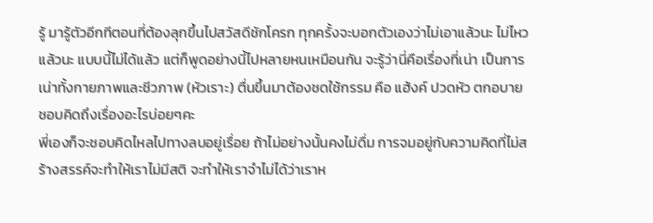รู้ มารู้ตัวอีกทีตอนที่ต้องลุกขึ้นไปสวัสดีชักโครก ทุกครั้งจะบอกตัวเองว่าไม่เอาแล้วนะ ไม่ไหวแล้วนะ แบบนี้ไม่ได้แล้ว แต่ก็พูดอย่างนี้ไปหลายหนเหมือนกัน จะรู้ว่านี่คือเรื่องที่เน่า เป็นการเน่าทั้งกายภาพและชีวภาพ (หัวเราะ) ตื่นขึ้นมาต้องชดใช้กรรม คือ แฮ้งค์ ปวดหัว ตกอบาย
ชอบคิดถึงเรื่องอะไรบ่อยๆคะ
พี่เองก็จะชอบคิดไหลไปทางลบอยู่เรื่อย ถ้าไม่อย่างนั้นคงไม่ดื่ม การจมอยู่กับความคิดที่ไม่สร้างสรรค์จะทำให้เราไม่มีสติ จะทำให้เราจำไม่ได้ว่าเราห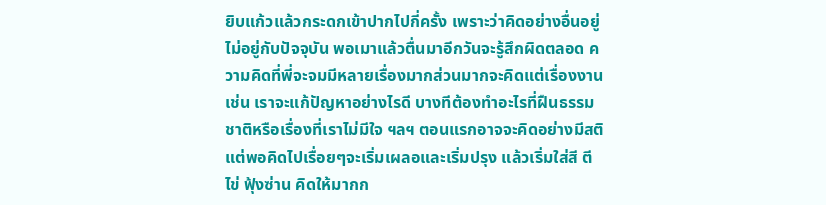ยิบแก้วแล้วกระดกเข้าปากไปกี่ครั้ง เพราะว่าคิดอย่างอื่นอยู่ ไม่อยู่กับปัจจุบัน พอเมาแล้วตื่นมาอีกวันจะรู้สึกผิดตลอด ความคิดที่พี่จะจมมีหลายเรื่องมากส่วนมากจะคิดแต่เรื่องงาน เช่น เราจะแก้ปัญหาอย่างไรดี บางทีต้องทำอะไรที่ฝืนธรรมชาติหรือเรื่องที่เราไม่มีใจ ฯลฯ ตอนแรกอาจจะคิดอย่างมีสติ แต่พอคิดไปเรื่อยๆจะเริ่มเผลอและเริ่มปรุง แล้วเริ่มใส่สี ตีไข่ ฟุ้งซ่าน คิดให้มากก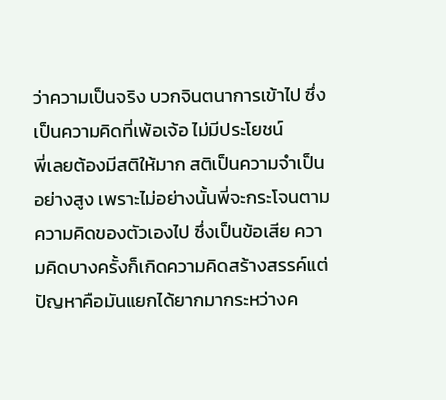ว่าความเป็นจริง บวกจินตนาการเข้าไป ซึ่งเป็นความคิดที่เพ้อเจ้อ ไม่มีประโยชน์
พี่เลยต้องมีสติให้มาก สติเป็นความจำเป็นอย่างสูง เพราะไม่อย่างนั้นพี่จะกระโจนตามความคิดของตัวเองไป ซึ่งเป็นข้อเสีย ความคิดบางครั้งก็เกิดความคิดสร้างสรรค์แต่ปัญหาคือมันแยกได้ยากมากระหว่างค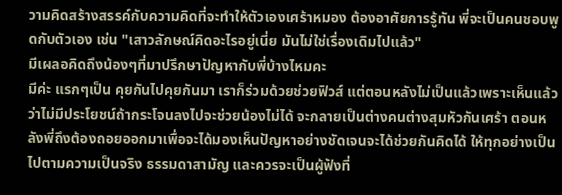วามคิดสร้างสรรค์กับความคิดที่จะทำให้ตัวเองเศร้าหมอง ต้องอาศัยการรู้ทัน พี่จะเป็นคนชอบพูดกับตัวเอง เช่น "เสาวลักษณ์คิดอะไรอยู่เนี่ย มันไม่ใช่เรื่องเดิมไปแล้ว"
มีเผลอคิดถึงน้องๆที่มาปรึกษาปัญหากับพี่บ้างไหมคะ
มีค่ะ แรกๆเป็น คุยกันไปคุยกันมา เราก็ร่วมด้วยช่วยฟิวส์ แต่ตอนหลังไม่เป็นแล้วเพราะเห็นแล้วว่าไม่มีประโยชน์ถ้ากระโจนลงไปจะช่วยน้องไม่ได้ จะกลายเป็นต่างคนต่างสุมหัวกันเศร้า ตอนหลังพี่ถึงต้องถอยออกมาเพื่อจะได้มองเห็นปัญหาอย่างชัดเจนจะได้ช่วยกันคิดได้ ให้ทุกอย่างเป็นไปตามความเป็นจริง ธรรมดาสามัญ และควรจะเป็นผู้ฟังที่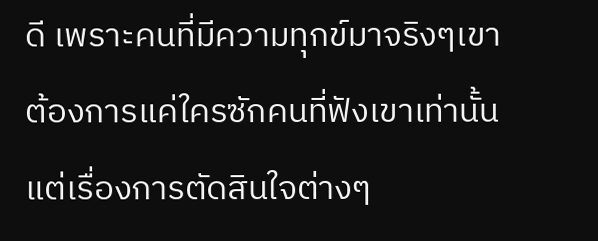ดี เพราะคนที่มีความทุกข์มาจริงๆเขาต้องการแค่ใครซักคนที่ฟังเขาเท่านั้น แต่เรื่องการตัดสินใจต่างๆ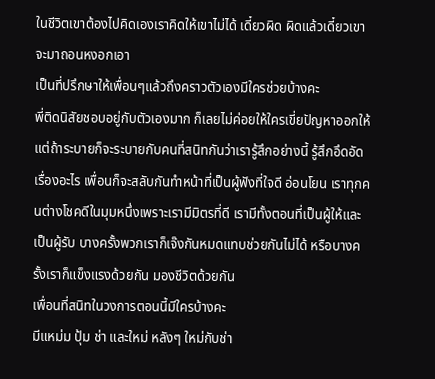ในชีวิตเขาต้องไปคิดเองเราคิดให้เขาไม่ได้ เดี๋ยวผิด ผิดแล้วเดี๋ยวเขาจะมาถอนหงอกเอา
เป็นที่ปรึกษาให้เพื่อนๆแล้วถึงคราวตัวเองมีใครช่วยบ้างคะ
พี่ติดนิสัยชอบอยู่กับตัวเองมาก ก็เลยไม่ค่อยให้ใครเขี่ยปัญหาออกให้ แต่ถ้าระบายก็จะระบายกับคนที่สนิทกันว่าเรารู้สึกอย่างนี้ รู้สึกอึดอัดเรื่องอะไร เพื่อนก็จะสลับกันทำหน้าที่เป็นผู้ฟังที่ใจดี อ่อนโยน เราทุกคนต่างโชคดีในมุมหนึ่งเพราะเรามีมิตรที่ดี เรามีทั้งตอนที่เป็นผู้ให้และเป็นผู้รับ บางครั้งพวกเราก็เจ๊งกันหมดแทบช่วยกันไม่ได้ หรือบางครั้งเราก็แข็งแรงด้วยกัน มองชีวิตด้วยกัน
เพื่อนที่สนิทในวงการตอนนี้มีใครบ้างคะ
มีแหม่ม ปุ้ม ช่า และใหม่ หลังๆ ใหม่กับช่า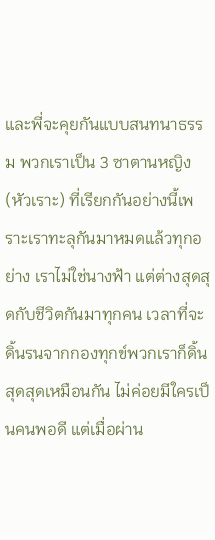และพี่จะคุยกันแบบสนทนาธรรม พวกเราเป็น 3 ซาตานหญิง (หัวเราะ) ที่เรียกกันอย่างนี้เพราะเราทะลุกันมาหมดแล้วทุกอย่าง เราไม่ใช่นางฟ้า แต่ต่างสุดสุดกับชีวิตกันมาทุกคน เวลาที่จะดิ้นรนจากกองทุกข์พวกเราก็ดิ้นสุดสุดเหมือนกัน ไม่ค่อยมีใครเป็นคนพอดี แต่เมื่อผ่าน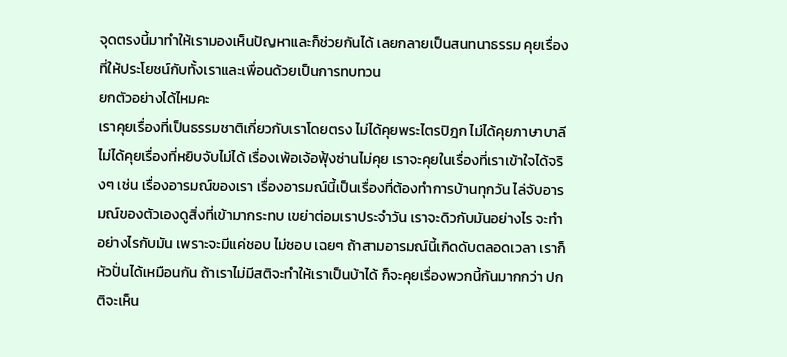จุดตรงนี้มาทำให้เรามองเห็นปัญหาและก็ช่วยกันได้ เลยกลายเป็นสนทนาธรรม คุยเรื่องที่ให้ประโยชน์กับทั้งเราและเพื่อนด้วยเป็นการทบทวน
ยกตัวอย่างได้ไหมคะ
เราคุยเรื่องที่เป็นธรรมชาติเกี่ยวกับเราโดยตรง ไม่ได้คุยพระไตรปิฎก ไม่ได้คุยภาษาบาลี ไม่ได้คุยเรื่องที่หยิบจับไม่ได้ เรื่องเพ้อเจ้อฟุ้งซ่านไม่คุย เราจะคุยในเรื่องที่เราเข้าใจได้จริงๆ เช่น เรื่องอารมณ์ของเรา เรื่องอารมณ์นี้เป็นเรื่องที่ต้องทำการบ้านทุกวัน ไล่จับอารมณ์ของตัวเองดูสิ่งที่เข้ามากระทบ เขย่าต่อมเราประจำวัน เราจะดิวกับมันอย่างไร จะทำอย่างไรกับมัน เพราะจะมีแค่ชอบ ไม่ชอบ เฉยๆ ถ้าสามอารมณ์นี้เกิดดับตลอดเวลา เราก็หัวปั่นได้เหมือนกัน ถ้าเราไม่มีสติจะทำให้เราเป็นบ้าได้ ก็จะคุยเรื่องพวกนี้กันมากกว่า ปกติจะเห็น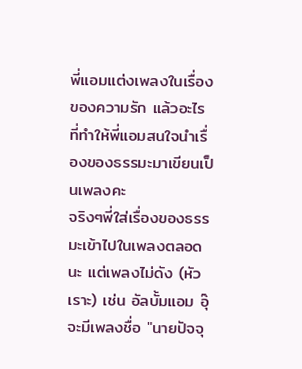พี่แอมแต่งเพลงในเรื่องของความรัก แล้วอะไรที่ทำให้พี่แอมสนใจนำเรื่องของธรรมะมาเขียนเป็นเพลงคะ
จริงๆพี่ใส่เรื่องของธรรมะเข้าไปในเพลงตลอดนะ แต่เพลงไม่ดัง (หัวเราะ) เช่น อัลบั้มแอม อุ๊ จะมีเพลงชื่อ "นายปัจจุ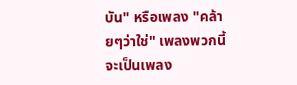บัน" หรือเพลง "คล้ายๆว่าใช่" เพลงพวกนี้จะเป็นเพลง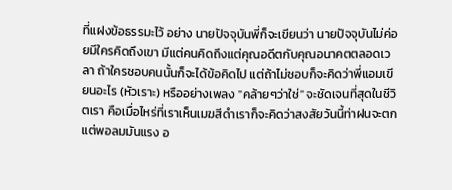ที่แฝงข้อธรรมะไว้ อย่าง นายปัจจุบันพี่ก็จะเขียนว่า นายปัจจุบันไม่ค่อยมีใครคิดถึงเขา มีแต่คนคิดถึงแต่คุณอดีตกับคุณอนาคตตลอดเวลา ถ้าใครชอบคนนั้นก็จะได้ข้อคิดไป แต่ถ้าไม่ชอบก็จะคิดว่าพี่แอมเขียนอะไร (หัวเราะ) หรืออย่างเพลง "คล้ายๆว่าใช่" จะชัดเจนที่สุดในชีวิตเรา คือเมื่อไหร่ที่เราเห็นเมฆสีดำเราก็จะคิดว่าสงสัยวันนี้ท่าฝนจะตก แต่พอลมมันแรง อ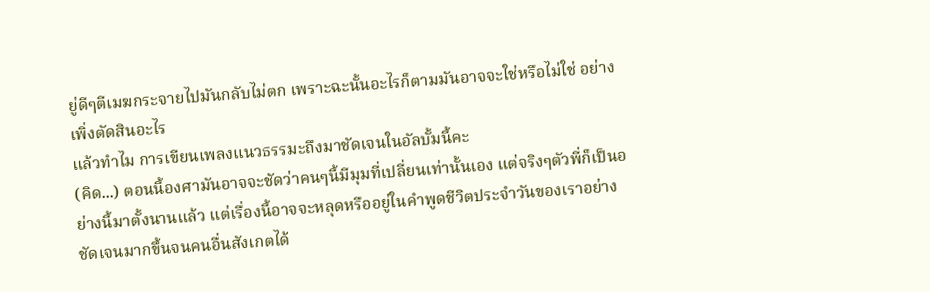ยู่ดีๆตีเมฆกระจายไปมันกลับไม่ตก เพราะฉะนั้นอะไรก็ตามมันอาจจะใช่หรือไม่ใช่ อย่างเพิ่งตัดสินอะไร
แล้วทำไม การเขียนเพลงแนวธรรมะถึงมาชัดเจนในอัลบั้มนี้คะ
(คิด...) ตอนนี้องศามันอาจจะชัดว่าคนๆนี้มีมุมที่เปลี่ยนเท่านั้นเอง แต่จริงๆตัวพี่ก็เป็นอย่างนี้มาตั้งนานแล้ว แต่เรื่องนี้อาจจะหลุดหรืออยู่ในคำพูดชีวิตประจำวันของเราอย่างชัดเจนมากขึ้นจนคนอื่นสังเกตได้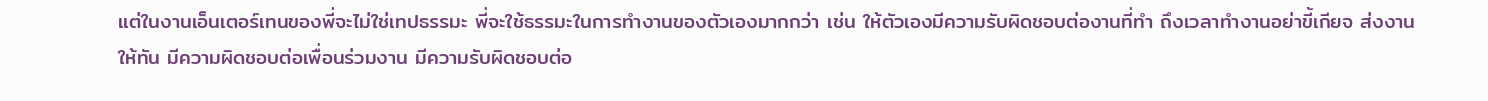แต่ในงานเอ็นเตอร์เทนของพี่จะไม่ใช่เทปธรรมะ พี่จะใช้ธรรมะในการทำงานของตัวเองมากกว่า เช่น ให้ตัวเองมีความรับผิดชอบต่องานที่ทำ ถึงเวลาทำงานอย่าขี้เกียจ ส่งงานให้ทัน มีความผิดชอบต่อเพื่อนร่วมงาน มีความรับผิดชอบต่อ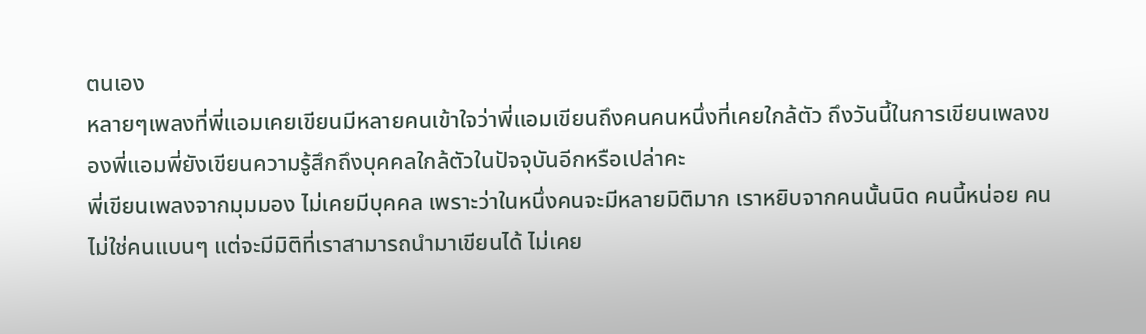ตนเอง
หลายๆเพลงที่พี่แอมเคยเขียนมีหลายคนเข้าใจว่าพี่แอมเขียนถึงคนคนหนึ่งที่เคยใกล้ตัว ถึงวันนี้ในการเขียนเพลงของพี่แอมพี่ยังเขียนความรู้สึกถึงบุคคลใกล้ตัวในปัจจุบันอีกหรือเปล่าคะ
พี่เขียนเพลงจากมุมมอง ไม่เคยมีบุคคล เพราะว่าในหนึ่งคนจะมีหลายมิติมาก เราหยิบจากคนนั้นนิด คนนี้หน่อย คนไม่ใช่คนแบนๆ แต่จะมีมิติที่เราสามารถนำมาเขียนได้ ไม่เคย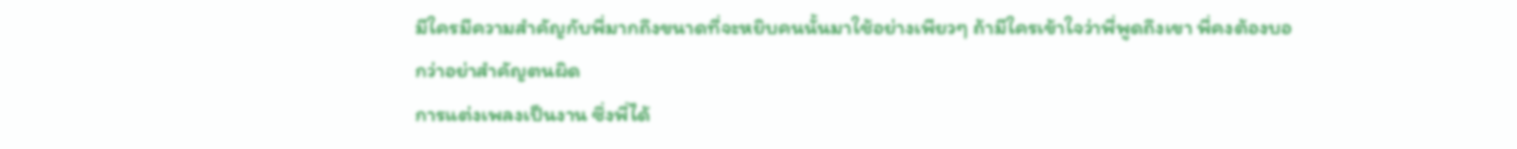มีใครมีความสำคัญกับพี่มากถึงขนาดที่จะหยิบคนนั้นมาใช้อย่างเพียวๆ ถ้ามีใครเข้าใจว่าพี่พูดถึงเขา พี่คงต้องบอกว่าอย่าสำคัญตนผิด
การแต่งเพลงเป็นงาน ซึ่งพี่ได้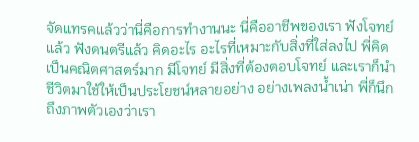จัดแทรคแล้วว่านี่คือการทำงานนะ นี่คืออาชีพของเรา ฟังโจทย์แล้ว ฟังดนตรีแล้ว คิดอะไร อะไรที่เหมาะกับสิ่งที่ใส่ลงไป พี่คิดเป็นคณิตศาสตร์มาก มีโจทย์ มีสิ่งที่ต้องตอบโจทย์ และเราก็นำชีวิตมาใช้ให้เป็นประโยชน์หลายอย่าง อย่างเพลงน้ำเน่า พี่ก็นึกถึงภาพตัวเองว่าเรา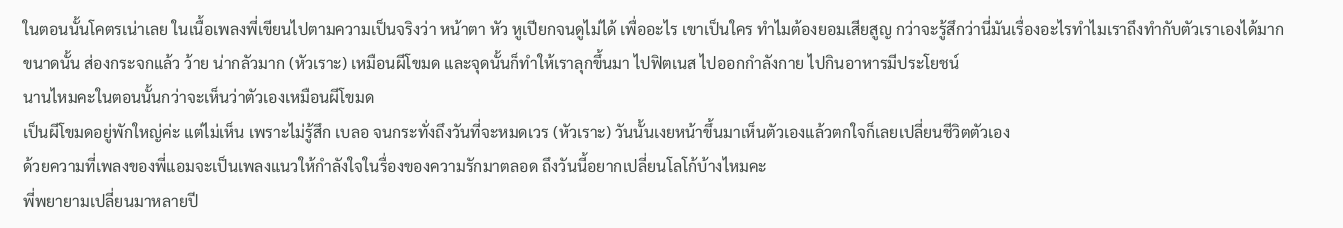ในตอนนั้นโคตรเน่าเลย ในเนื้อเพลงพี่เขียนไปตามความเป็นจริงว่า หน้าตา หัว หูเปียกจนดูไม่ได้ เพื่ออะไร เขาเป็นใคร ทำไมต้องยอมเสียสูญ กว่าจะรู้สึกว่านี่มันเรื่องอะไรทำไมเราถึงทำกับตัวเราเองได้มากขนาดนั้น ส่องกระจกแล้ว ว้าย น่ากลัวมาก (หัวเราะ) เหมือนผีโขมด และจุดนั้นก็ทำให้เราลุกขึ้นมา ไปฟิตเนส ไปออกกำลังกาย ไปกินอาหารมีประโยชน์
นานไหมคะในตอนนั้นกว่าจะเห็นว่าตัวเองเหมือนผีโขมด
เป็นผีโขมดอยู่พักใหญ่ค่ะ แต่ไม่เห็น เพราะไม่รู้สึก เบลอ จนกระทั่งถึงวันที่จะหมดเวร (หัวเราะ) วันนั้นเงยหน้าขึ้นมาเห็นตัวเองแล้วตกใจก็เลยเปลี่ยนชีวิตตัวเอง
ด้วยความที่เพลงของพี่แอมจะเป็นเพลงแนวให้กำลังใจในรื่องของความรักมาตลอด ถึงวันนี้อยากเปลี่ยนโลโก้บ้างไหมคะ
พี่พยายามเปลี่ยนมาหลายปี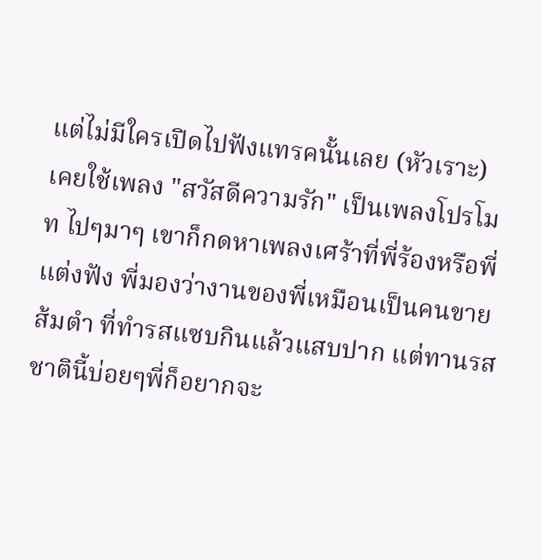แต่ไม่มีใครเปิดไปฟังแทรคนั้นเลย (หัวเราะ) เคยใช้เพลง "สวัสดีความรัก" เป็นเพลงโปรโมท ไปๆมาๆ เขาก็กดหาเพลงเศร้าที่พี่ร้องหรือพี่แต่งฟัง พี่มองว่างานของพี่เหมือนเป็นคนขายส้มตำ ที่ทำรสแซบกินแล้วแสบปาก แต่ทานรสชาตินี้บ่อยๆพี่ก็อยากจะ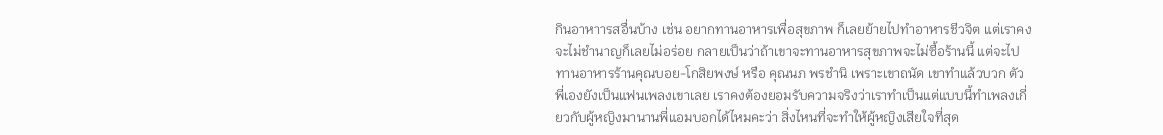กินอาหาารสอื่นบ้าง เช่น อยากทานอาหารเพื่อสุขภาพ ก็เลยย้ายไปทำอาหารชีวจิต แต่เราคงจะไม่ชำนาญก็เลยไม่อร่อย กลายเป็นว่าถ้าเขาจะทานอาหารสุขภาพจะไม่ซื้อร้านนี้ แต่จะไปทานอาหารร้านคุณบอย-โกสิยพงษ์ หรือ คุณนภ พรชำนิ เพราะเขาถนัด เขาทำแล้วบวก ตัวพี่เองยังเป็นแฟนเพลงเขาเลย เราคงต้องยอมรับความจริงว่าเราทำเป็นแต่แบบนี้ทำเพลงเกี่ยวกับผู้หญิงมานานพี่แอมบอกได้ไหมคะว่า สิ่งไหนที่จะทำให้ผู้หญิงเสียใจที่สุด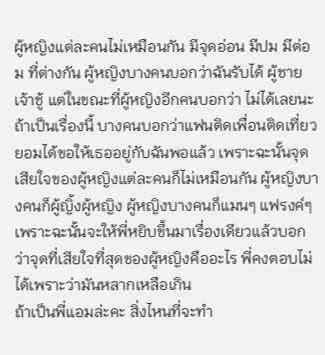ผู้หญิงแต่ละคนไม่เหมือนกัน มีจุดอ่อน มีปม มีต่อม ที่ต่างกัน ผู้หญิงบางคนบอกว่าฉันรับได้ ผู้ชายเจ้าชู้ แต่ในขณะที่ผู้หญิงอีกคนบอกว่า ไม่ได้เลยนะถ้าเป็นเรื่องนี้ บางคนบอกว่าแฟนติดเพื่อนติดเที่ยวยอมได้ขอให้เธออยู่กับฉันพอแล้ว เพราะฉะนั้นจุดเสียใจของผู้หญิงแต่ละคนก็ไม่เหมือนกัน ผู้หญิงบางคนก็ผู้ญิ้งผู้หญิง ผู้หญิงบางคนก็แมนๆ แฟรงค์ๆ เพราะฉะนั้นจะให้พี่หยิบขึ้นมาเรื่องเดียวแล้วบอกว่าจุดที่เสียใจที่สุดของผู้หญิงคืออะไร พี่คงตอบไม่ได้เพราะว่ามันหลากเหลือเกิน
ถ้าเป็นพี่แอมล่ะคะ สิ่งไหนที่จะทำ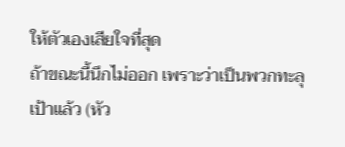ให้ตัวเองเสียใจที่สุด
ถ้าขณะนี้นึกไม่ออก เพราะว่าเป็นพวกทะลุเป้าแล้ว (หัว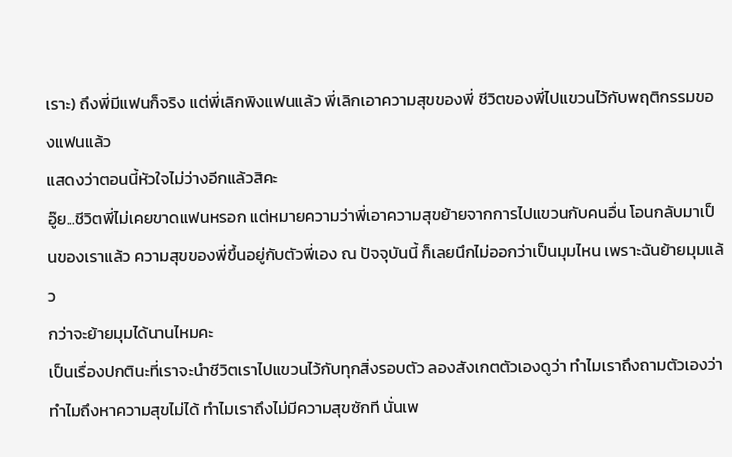เราะ) ถึงพี่มีแฟนก็จริง แต่พี่เลิกพิงแฟนแล้ว พี่เลิกเอาความสุขของพี่ ชีวิตของพี่ไปแขวนไว้กับพฤติกรรมของแฟนแล้ว
แสดงว่าตอนนี้หัวใจไม่ว่างอีกแล้วสิคะ
อู๊ย...ชีวิตพี่ไม่เคยขาดแฟนหรอก แต่หมายความว่าพี่เอาความสุขย้ายจากการไปแขวนกับคนอื่น โอนกลับมาเป็นของเราแล้ว ความสุขของพี่ขึ้นอยู่กับตัวพี่เอง ณ ปัจจุบันนี้ ก็เลยนึกไม่ออกว่าเป็นมุมไหน เพราะฉันย้ายมุมแล้ว
กว่าจะย้ายมุมได้นานไหมคะ
เป็นเรื่องปกตินะที่เราจะนำชีวิตเราไปแขวนไว้กับทุกสิ่งรอบตัว ลองสังเกตตัวเองดูว่า ทำไมเราถึงถามตัวเองว่าทำไมถึงหาความสุขไม่ได้ ทำไมเราถึงไม่มีความสุขซักที นั่นเพ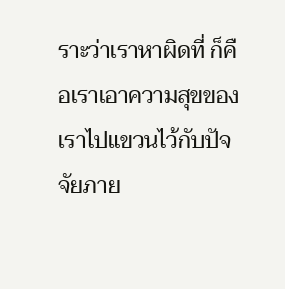ราะว่าเราหาผิดที่ ก็คือเราเอาความสุขของเราไปแขวนไว้กับปัจจัยภาย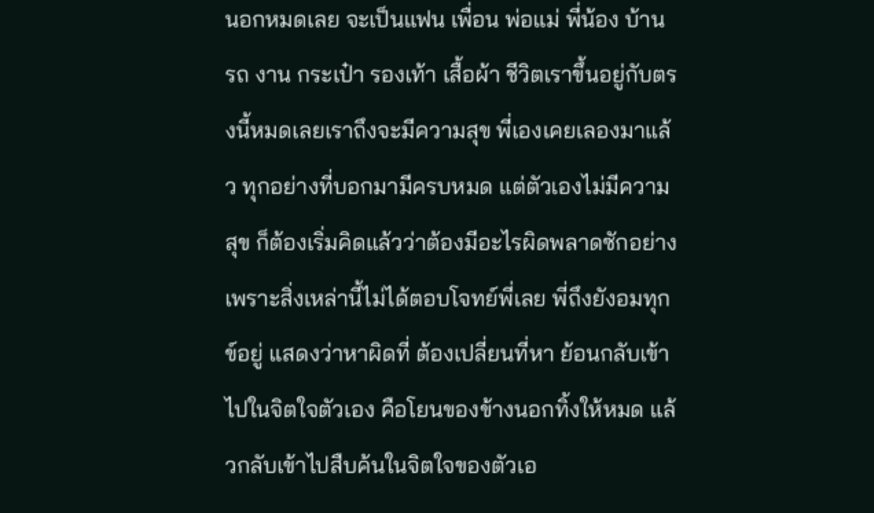นอกหมดเลย จะเป็นแฟน เพื่อน พ่อแม่ พี่น้อง บ้าน รถ งาน กระเป๋า รองเท้า เสื้อผ้า ชีวิตเราขึ้นอยู่กับตรงนี้หมดเลยเราถึงจะมีความสุข พี่เองเคยเลองมาแล้ว ทุกอย่างที่บอกมามีครบหมด แต่ตัวเองไม่มีความสุข ก็ต้องเริ่มคิดแล้วว่าต้องมีอะไรผิดพลาดซักอย่าง เพราะสิ่งเหล่านี้ไม่ได้ตอบโจทย์พี่เลย พี่ถึงยังอมทุกข์อยู่ แสดงว่าหาผิดที่ ต้องเปลี่ยนที่หา ย้อนกลับเข้าไปในจิตใจตัวเอง คือโยนของข้างนอกทิ้งให้หมด แล้วกลับเข้าไปสืบค้นในจิตใจของตัวเอ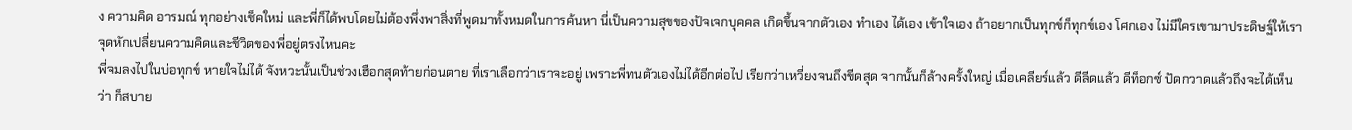ง ความคิด อารมณ์ ทุกอย่างเช็คใหม่ และพี่ก็ได้พบโดยไม่ต้องพึ่งพาสิ่งที่พูดมาทั้งหมดในการค้นหา นี่เป็นความสุขของปัจเจกบุคคล เกิดขึ้นจากตัวเอง ทำเอง ได้เอง เข้าใจเอง ถ้าอยากเป็นทุกข์ก็ทุกข์เอง โศกเอง ไม่มีใครเขามาประดิษฐ์ให้เรา
จุดหักเปลี่ยนความคิดและชีวิตของพี่อยู่ตรงไหนคะ
พี่จมลงไปในบ่อทุกข์ หายใจไม่ได้ จังหวะนั้นเป็นช่วงเฮือกสุดท้ายก่อนตาย ที่เราเลือกว่าเราจะอยู่ เพราะพี่ทนตัวเองไม่ได้อีกต่อไป เรียกว่าเหวี่ยงจนถึงขีดสุด จากนั้นก็ล้างครั้งใหญ่ เมื่อเคลียร์แล้ว ดีลีดแล้ว ดีท็อกซ์ ปัดกวาดแล้วถึงจะได้เห็นว่า ก็สบาย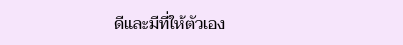ดีและมีที่ให้ตัวเอง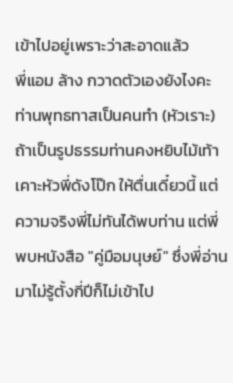เข้าไปอยู่เพราะว่าสะอาดแล้ว
พี่แอม ล้าง กวาดตัวเองยังไงคะ
ท่านพุทธทาสเป็นคนทำ (หัวเราะ) ถ้าเป็นรูปธรรมท่านคงหยิบไม้เท้าเคาะหัวพี่ดังโป๊ก ให้ตื่นเดี๋ยวนี้ แต่ความจริงพี่ไม่ทันได้พบท่าน แต่พี่พบหนังสือ "คู่มือมนุษย์" ซึ่งพี่อ่านมาไม่รู้ตั้งกี่ปีก็ไม่เข้าไป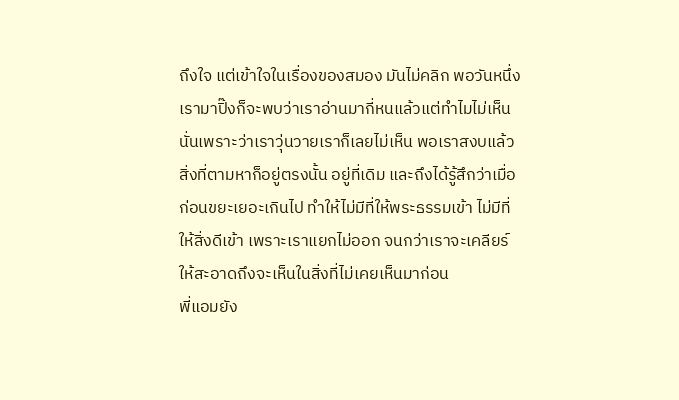ถึงใจ แต่เข้าใจในเรื่องของสมอง มันไม่คลิก พอวันหนึ่งเรามาปิ๊งก็จะพบว่าเราอ่านมากี่หนแล้วแต่ทำไมไม่เห็น นั่นเพราะว่าเราวุ่นวายเราก็เลยไม่เห็น พอเราสงบแล้วสิ่งที่ตามหาก็อยู่ตรงนั้น อยู่ที่เดิม และถึงได้รู้สึกว่าเมื่อก่อนขยะเยอะเกินไป ทำให้ไม่มีที่ให้พระธรรมเข้า ไม่มีที่ให้สิ่งดีเข้า เพราะเราแยกไม่ออก จนกว่าเราจะเคลียร์ให้สะอาดถึงจะเห็นในสิ่งที่ไม่เคยเห็นมาก่อน
พี่แอมยัง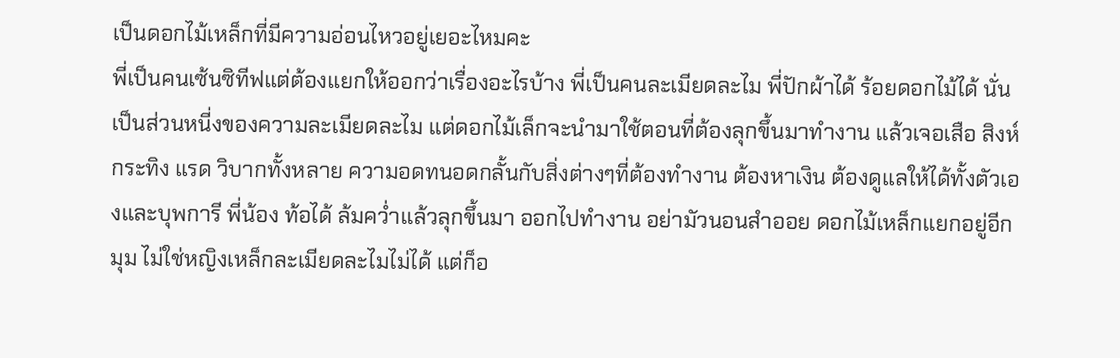เป็นดอกไม้เหล็กที่มีความอ่อนไหวอยู่เยอะไหมคะ
พี่เป็นคนเซ้นซิทีฟแต่ต้องแยกให้ออกว่าเรื่องอะไรบ้าง พี่เป็นคนละเมียดละไม พี่ปักผ้าได้ ร้อยดอกไม้ได้ นั่นเป็นส่วนหนี่งของความละเมียดละไม แต่ดอกไม้เล็กจะนำมาใช้ตอนที่ต้องลุกขึ้นมาทำงาน แล้วเจอเสือ สิงห์ กระทิง แรด วิบากทั้งหลาย ความอดทนอดกลั้นกับสิ่งต่างๆที่ต้องทำงาน ต้องหาเงิน ต้องดูแลให้ได้ทั้งตัวเองและบุพการี พี่น้อง ท้อได้ ล้มคว่ำแล้วลุกขึ้นมา ออกไปทำงาน อย่ามัวนอนสำออย ดอกไม้เหล็กแยกอยู่อีกมุม ไม่ใช่หญิงเหล็กละเมียดละไมไม่ได้ แต่ก็อ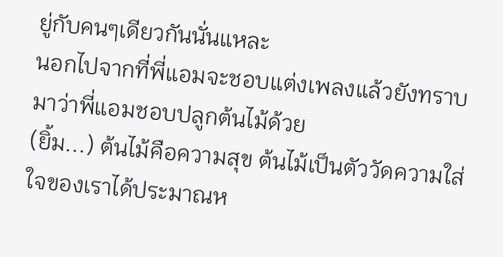ยู่กับคนๆเดียวกันนั่นแหละ
นอกไปจากที่พี่แอมจะชอบแต่งเพลงแล้วยังทราบมาว่าพี่แอมชอบปลูกต้นไม้ด้วย
(ยิ้ม...) ต้นไม้คือความสุข ต้นไม้เป็นตัววัดความใส่ใจของเราได้ประมาณห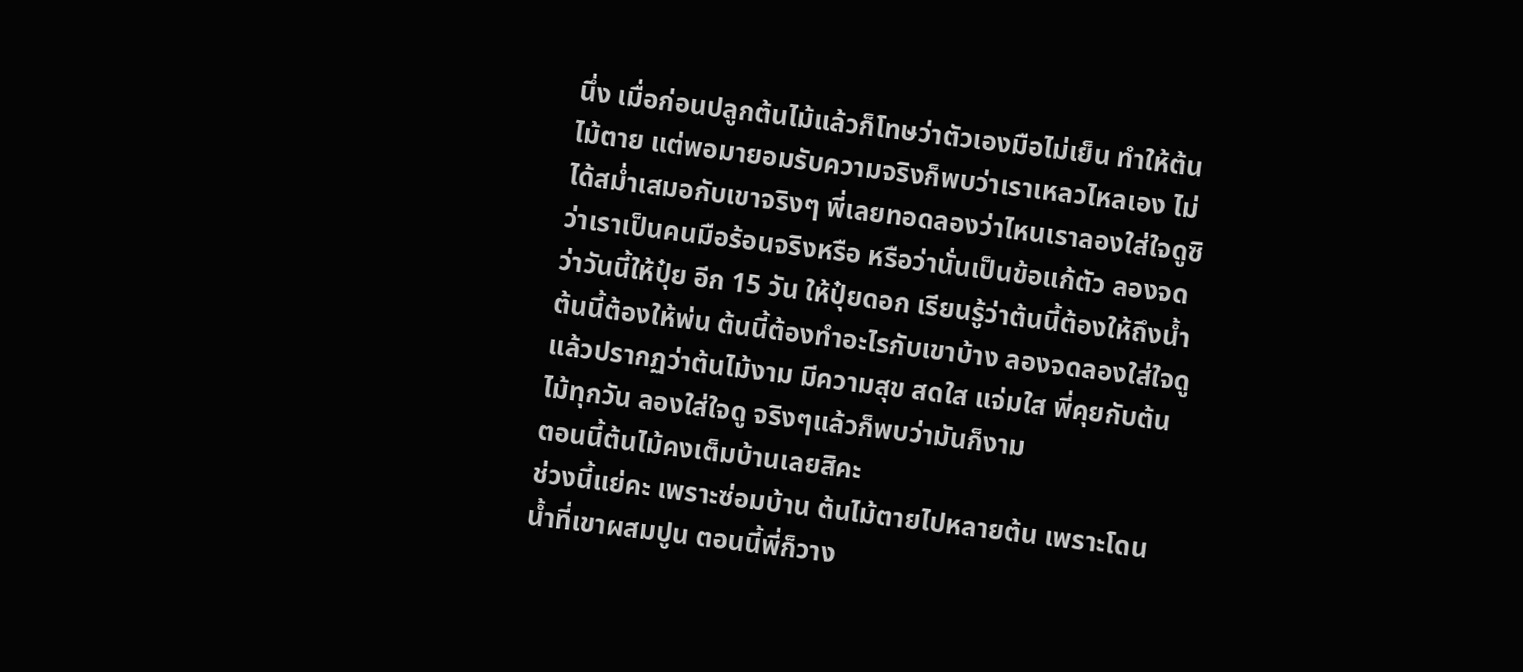นึ่ง เมื่อก่อนปลูกต้นไม้แล้วก็โทษว่าตัวเองมือไม่เย็น ทำให้ต้นไม้ตาย แต่พอมายอมรับความจริงก็พบว่าเราเหลวไหลเอง ไม่ได้สม่ำเสมอกับเขาจริงๆ พี่เลยทอดลองว่าไหนเราลองใส่ใจดูซิว่าเราเป็นคนมือร้อนจริงหรือ หรือว่านั่นเป็นข้อแก้ตัว ลองจดว่าวันนี้ให้ปุ๋ย อีก 15 วัน ให้ปุ๋ยดอก เรียนรู้ว่าต้นนี้ต้องให้ถึงน้ำ ต้นนี้ต้องให้พ่น ต้นนี้ต้องทำอะไรกับเขาบ้าง ลองจดลองใส่ใจดู แล้วปรากฏว่าต้นไม้งาม มีความสุข สดใส แจ่มใส พี่คุยกับต้นไม้ทุกวัน ลองใส่ใจดู จริงๆแล้วก็พบว่ามันก็งาม
ตอนนี้ต้นไม้คงเต็มบ้านเลยสิคะ
ช่วงนี้แย่คะ เพราะซ่อมบ้าน ต้นไม้ตายไปหลายต้น เพราะโดนน้ำที่เขาผสมปูน ตอนนี้พี่ก็วาง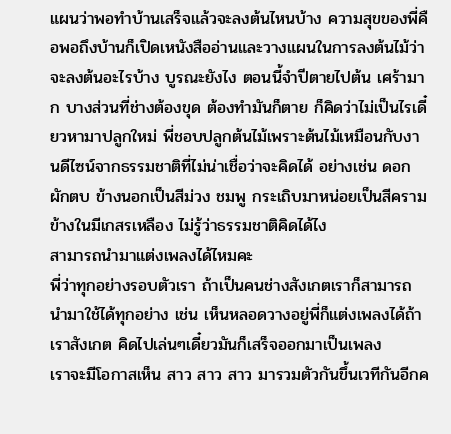แผนว่าพอทำบ้านเสร็จแล้วจะลงต้นไหนบ้าง ความสุขของพี่คือพอถึงบ้านก็เปิดเหนังสืออ่านและวางแผนในการลงต้นไม้ว่าจะลงต้นอะไรบ้าง บูรณะยังไง ตอนนี้จำปีตายไปต้น เศร้ามาก บางส่วนที่ช่างต้องขุด ต้องทำมันก็ตาย ก็คิดว่าไม่เป็นไรเดี๋ยวหามาปลูกใหม่ พี่ชอบปลูกต้นไม้เพราะต้นไม้เหมือนกับงานดีไซน์จากธรรมชาติที่ไม่น่าเชื่อว่าจะคิดได้ อย่างเช่น ดอกผักตบ ข้างนอกเป็นสีม่วง ชมพู กระเถิบมาหน่อยเป็นสีคราม ข้างในมีเกสรเหลือง ไม่รู้ว่าธรรมชาติคิดได้ไง
สามารถนำมาแต่งเพลงได้ไหมคะ
พี่ว่าทุกอย่างรอบตัวเรา ถ้าเป็นคนช่างสังเกตเราก็สามารถนำมาใช้ได้ทุกอย่าง เช่น เห็นหลอดวางอยู่พี่ก็แต่งเพลงได้ถ้าเราสังเกต คิดไปเล่นๆเดี๋ยวมันก็เสร็จออกมาเป็นเพลง
เราจะมีโอกาสเห็น สาว สาว สาว มารวมตัวกันขึ้นเวทีกันอีกค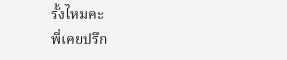รั้งไหมคะ
พี่เคยปรึก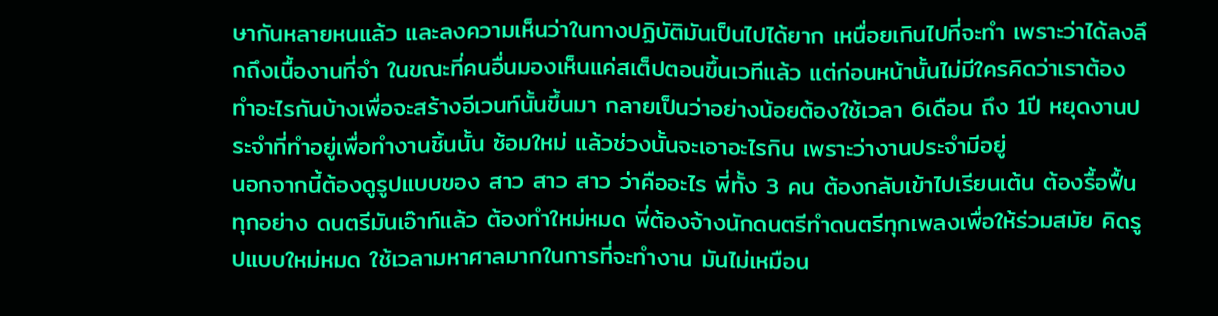ษากันหลายหนแล้ว และลงความเห็นว่าในทางปฏิบัติมันเป็นไปได้ยาก เหนื่อยเกินไปที่จะทำ เพราะว่าได้ลงลึกถึงเนื้องานที่จำ ในขณะที่คนอื่นมองเห็นแค่สเต็ปตอนขึ้นเวทีแล้ว แต่ก่อนหน้านั้นไม่มีใครคิดว่าเราต้องทำอะไรกันบ้างเพื่อจะสร้างอีเวนท์นั้นขึ้นมา กลายเป็นว่าอย่างน้อยต้องใช้เวลา 6เดือน ถึง 1ปี หยุดงานประจำที่ทำอยู่เพื่อทำงานชิ้นนั้น ซ้อมใหม่ แล้วช่วงนั้นจะเอาอะไรกิน เพราะว่างานประจำมีอยู่
นอกจากนี้ต้องดูรูปแบบของ สาว สาว สาว ว่าคืออะไร พี่ทั้ง 3 คน ต้องกลับเข้าไปเรียนเต้น ต้องรื้อฟื้นทุกอย่าง ดนตรีมันเอ๊าท์แล้ว ต้องทำใหม่หมด พี่ต้องจ้างนักดนตรีทำดนตรีทุกเพลงเพื่อให้ร่วมสมัย คิดรูปแบบใหม่หมด ใช้เวลามหาศาลมากในการที่จะทำงาน มันไม่เหมือน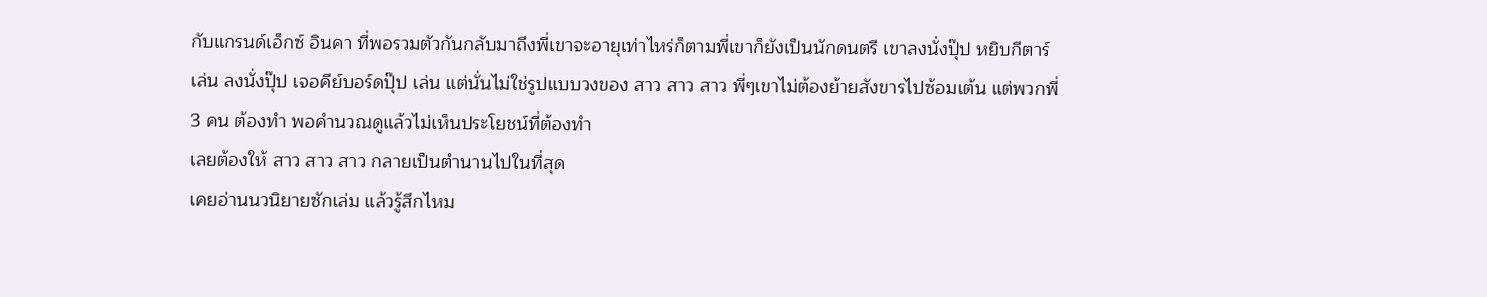กับแกรนด์เอ็กซ์ อินคา ที่พอรวมตัวกันกลับมาถึงพี่เขาจะอายุเท่าไหร่ก็ตามพี่เขาก็ยังเป็นนักดนตรี เขาลงนั่งปุ๊ป หยิบกีตาร์ เล่น ลงนั่งปุ๊ป เจอคีย์บอร์ดปุ๊ป เล่น แต่นั่นไม่ใช่รูปแบบวงของ สาว สาว สาว พี่ๆเขาไม่ต้องย้ายสังขารไปซ้อมเต้น แต่พวกพี่ 3 คน ต้องทำ พอคำนวณดูแล้วไม่เห็นประโยชน์ที่ต้องทำ
เลยต้องให้ สาว สาว สาว กลายเป็นตำนานไปในที่สุด
เคยอ่านนวนิยายซักเล่ม แล้วรู้สึกไหม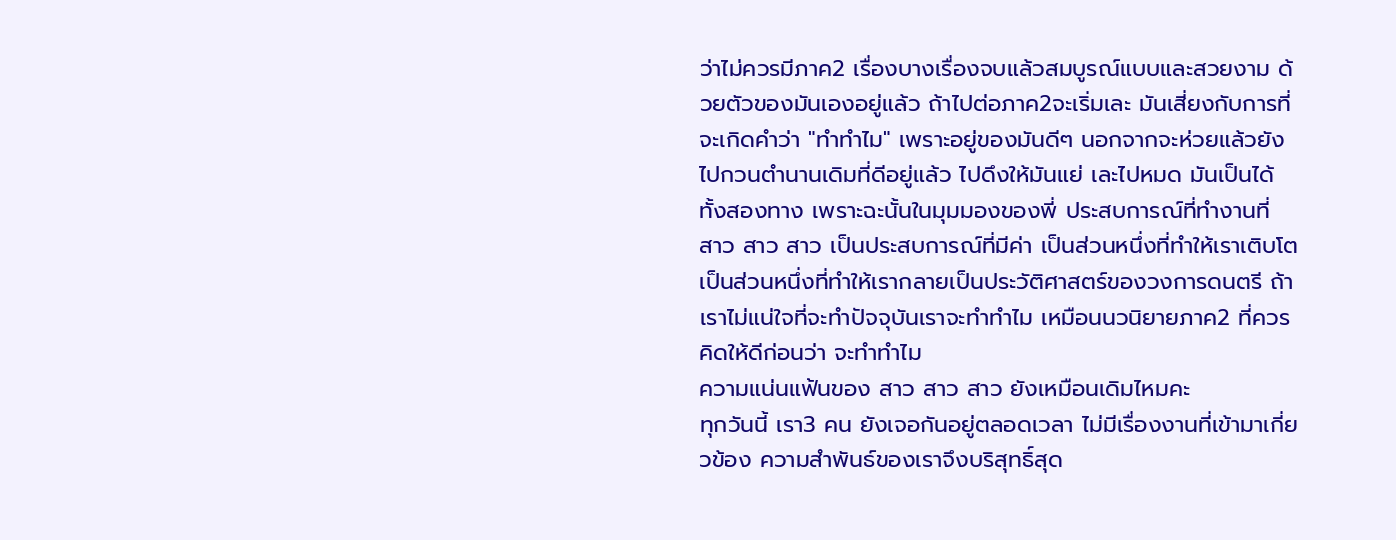ว่าไม่ควรมีภาค2 เรื่องบางเรื่องจบแล้วสมบูรณ์แบบและสวยงาม ด้วยตัวของมันเองอยู่แล้ว ถ้าไปต่อภาค2จะเริ่มเละ มันเสี่ยงกับการที่จะเกิดคำว่า "ทำทำไม" เพราะอยู่ของมันดีๆ นอกจากจะห่วยแล้วยังไปกวนตำนานเดิมที่ดีอยู่แล้ว ไปดึงให้มันแย่ เละไปหมด มันเป็นได้ทั้งสองทาง เพราะฉะนั้นในมุมมองของพี่ ประสบการณ์ที่ทำงานที่ สาว สาว สาว เป็นประสบการณ์ที่มีค่า เป็นส่วนหนึ่งที่ทำให้เราเติบโต เป็นส่วนหนึ่งที่ทำให้เรากลายเป็นประวัติศาสตร์ของวงการดนตรี ถ้าเราไม่แน่ใจที่จะทำปัจจุบันเราจะทำทำไม เหมือนนวนิยายภาค2 ที่ควรคิดให้ดีก่อนว่า จะทำทำไม
ความแน่นแฟ้นของ สาว สาว สาว ยังเหมือนเดิมไหมคะ
ทุกวันนี้ เรา3 คน ยังเจอกันอยู่ตลอดเวลา ไม่มีเรื่องงานที่เข้ามาเกี่ยวข้อง ความสำพันธ์ของเราจึงบริสุทธิ์สุด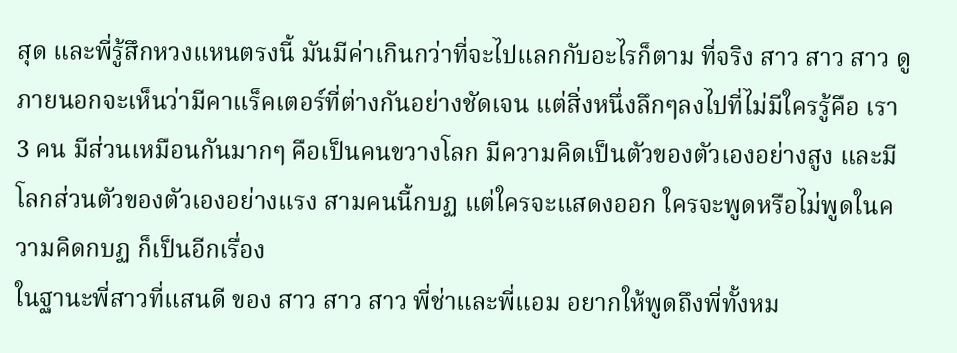สุด และพี่รู้สึกหวงแหนตรงนี้ มันมีค่าเกินกว่าที่จะไปแลกกับอะไรก็ตาม ที่จริง สาว สาว สาว ดูภายนอกจะเห็นว่ามีคาแร็คเตอร์ที่ต่างกันอย่างชัดเจน แต่สิ่งหนึ่งลึกๆลงไปที่ไม่มีใครรู้คือ เรา 3 คน มีส่วนเหมือนกันมากๆ คือเป็นคนขวางโลก มีความคิดเป็นตัวของตัวเองอย่างสูง และมีโลกส่วนตัวของตัวเองอย่างแรง สามคนนี้กบฏ แต่ใครจะแสดงออก ใครจะพูดหรือไม่พูดในความคิดกบฏ ก็เป็นอีกเรื่อง
ในฐานะพี่สาวที่แสนดี ของ สาว สาว สาว พี่ช่าและพี่แอม อยากให้พูดถึงพี่ทั้งหม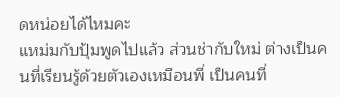ดหน่อยได้ไหมคะ
แหม่มกับปุ้มพูดไปแล้ว ส่วนช่ากับใหม่ ต่างเป็นคนที่เรียนรู้ด้วยตัวเองเหมือนพี่ เป็นคนที่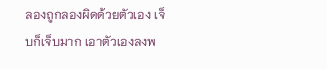ลองถูกลองผิดด้วยตัวเอง เจ็บก็เจ็บมาก เอาตัวเองลงพ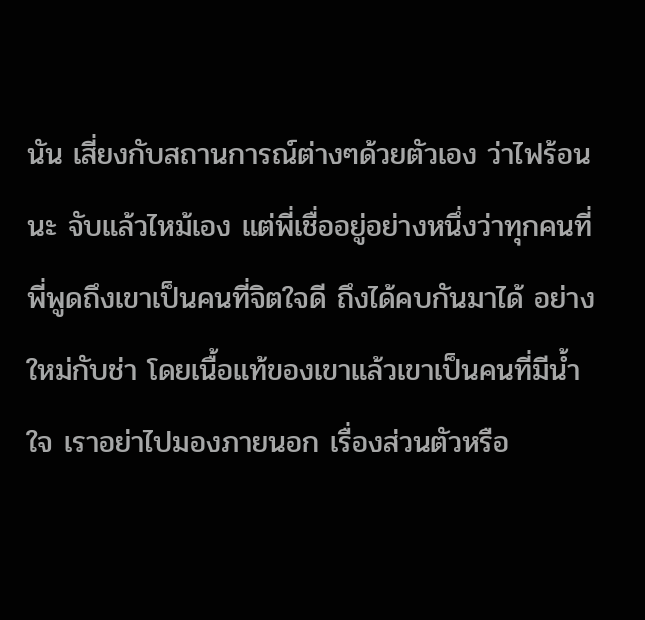นัน เสี่ยงกับสถานการณ์ต่างๆด้วยตัวเอง ว่าไฟร้อนนะ จับแล้วไหม้เอง แต่พี่เชื่ออยู่อย่างหนึ่งว่าทุกคนที่พี่พูดถึงเขาเป็นคนที่จิตใจดี ถึงได้คบกันมาได้ อย่างใหม่กับช่า โดยเนื้อแท้ของเขาแล้วเขาเป็นคนที่มีน้ำใจ เราอย่าไปมองภายนอก เรื่องส่วนตัวหรือ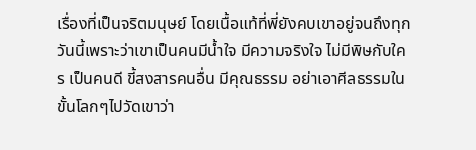เรื่องที่เป็นจริตมนุษย์ โดยเนื้อแท้ที่พี่ยังคบเขาอยู่จนถึงทุกวันนี้เพราะว่าเขาเป็นคนมีน้ำใจ มีความจริงใจ ไม่มีพิษกับใคร เป็นคนดี ขี้สงสารคนอื่น มีคุณธรรม อย่าเอาศีลธรรมในขั้นโลกๆไปวัดเขาว่า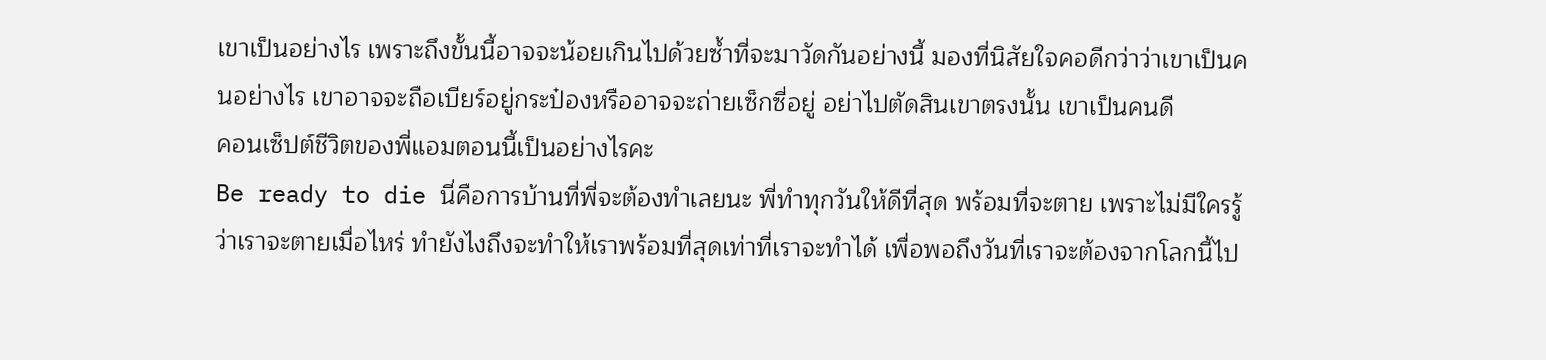เขาเป็นอย่างไร เพราะถึงขั้นนี้อาจจะน้อยเกินไปด้วยซ้ำที่จะมาวัดกันอย่างนี้ มองที่นิสัยใจคอดีกว่าว่าเขาเป็นคนอย่างไร เขาอาจจะถือเบียร์อยู่กระป๋องหรืออาจจะถ่ายเซ็กซี่อยู่ อย่าไปตัดสินเขาตรงนั้น เขาเป็นคนดี
คอนเซ็ปต์ชีวิตของพี่แอมตอนนี้เป็นอย่างไรคะ
Be ready to die นี่คือการบ้านที่พี่จะต้องทำเลยนะ พี่ทำทุกวันให้ดีที่สุด พร้อมที่จะตาย เพราะไม่มีใครรู้ว่าเราจะตายเมื่อไหร่ ทำยังไงถึงจะทำให้เราพร้อมที่สุดเท่าที่เราจะทำได้ เพื่อพอถึงวันที่เราจะต้องจากโลกนี้ไป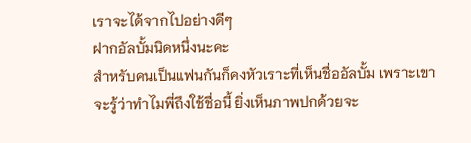เราจะได้จากไปอย่างดีๆ
ฝากอัลบั้มนิดหนึ่งนะคะ
สำหรับคนเป็นแฟนกันก็คงหัวเราะที่เห็นชื่ออัลบั้ม เพราะเขาจะรู้ว่าทำไมพี่ถึงใช้ชื่อนี้ ยิ่งเห็นภาพปกด้วยจะ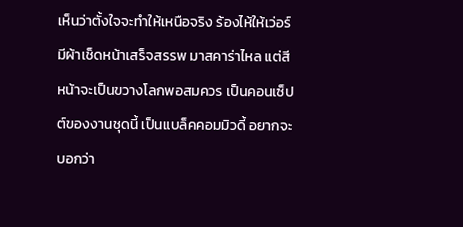เห็นว่าตั้งใจจะทำให้เหนือจริง ร้องไห้ให้เว่อร์ มีผ้าเช็ดหน้าเสร็จสรรพ มาสคาร่าไหล แต่สีหน้าจะเป็นขวางโลกพอสมควร เป็นคอนเซ็ปต์ของงานชุดนี้ เป็นแบล็คคอมมิวดี้ อยากจะบอกว่า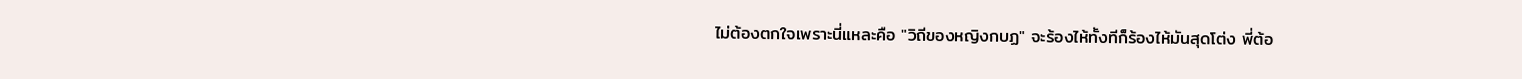ไม่ต้องตกใจเพราะนี่แหละคือ "วิถีของหญิงกบฏ" จะร้องไห้ทั้งทีก็ร้องไห้มันสุดโต่ง พี่ต้อ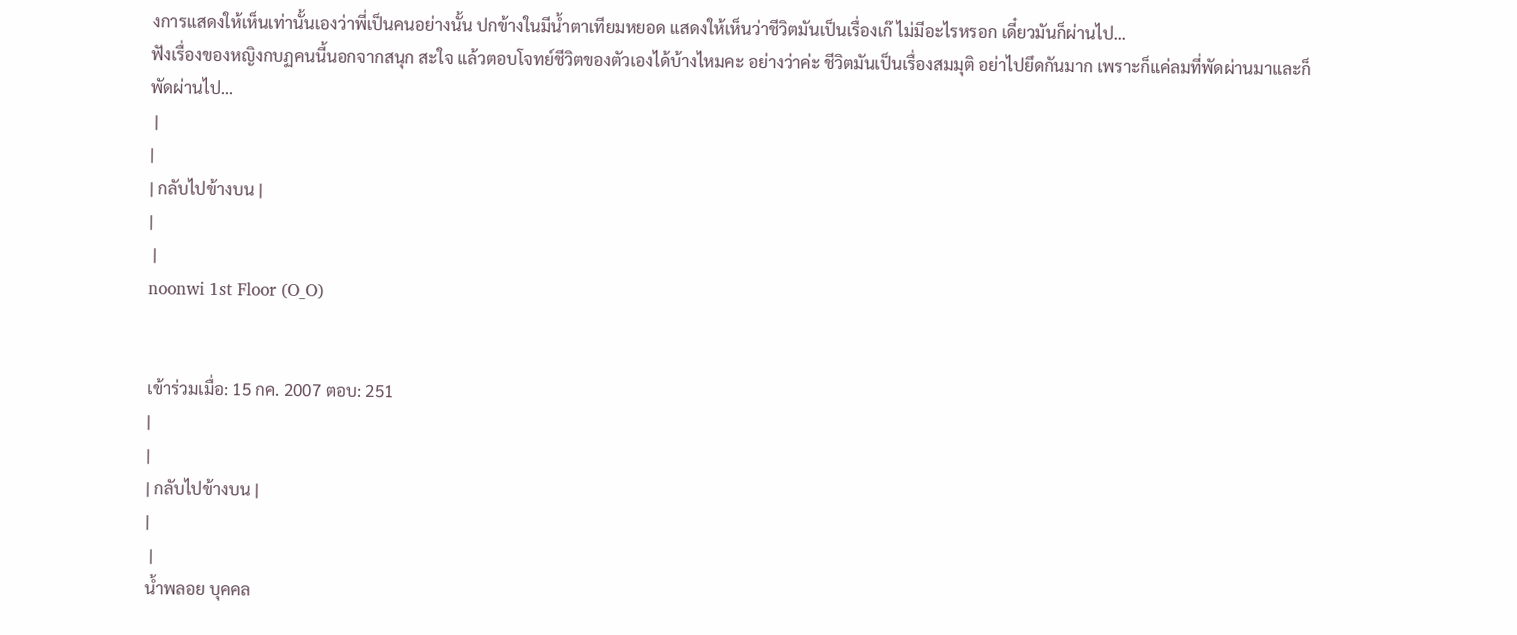งการแสดงให้เห็นเท่านั้นเองว่าพี่เป็นคนอย่างนั้น ปกข้างในมีน้ำตาเทียมหยอด แสดงให้เห็นว่าชีวิตมันเป็นเรื่องเก๊ ไม่มีอะไรหรอก เดี๋ยวมันก็ผ่านไป...
ฟังเรื่องของหญิงกบฏคนนี้นอกจากสนุก สะใจ แล้วตอบโจทย์ชีวิตของตัวเองได้บ้างไหมคะ อย่างว่าค่ะ ชีวิตมันเป็นเรื่องสมมุติ อย่าไปยึดกันมาก เพราะก็แค่ลมที่พัดผ่านมาและก็พัดผ่านไป...
 |
|
| กลับไปข้างบน |
|
 |
noonwi 1st Floor (O_O)


เข้าร่วมเมื่อ: 15 กค. 2007 ตอบ: 251
|
|
| กลับไปข้างบน |
|
 |
น้ำพลอย บุคคล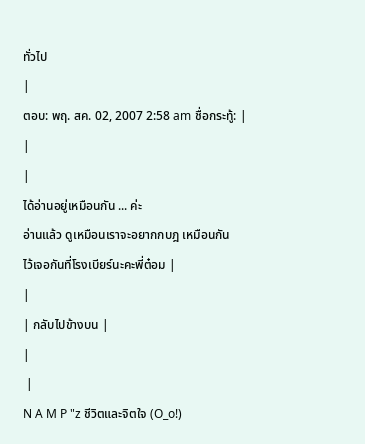ทั่วไป
|
ตอบ: พฤ. สค. 02, 2007 2:58 am ชื่อกระทู้: |
|
|
ได้อ่านอยู่เหมือนกัน ... ค่ะ
อ่านแล้ว ดูเหมือนเราจะอยากกบฎ เหมือนกัน
ไว้เจอกันที่โรงเบียร์นะคะพี่ต๋อม |
|
| กลับไปข้างบน |
|
 |
N A M P "z ชีวิตและจิตใจ (O_o!)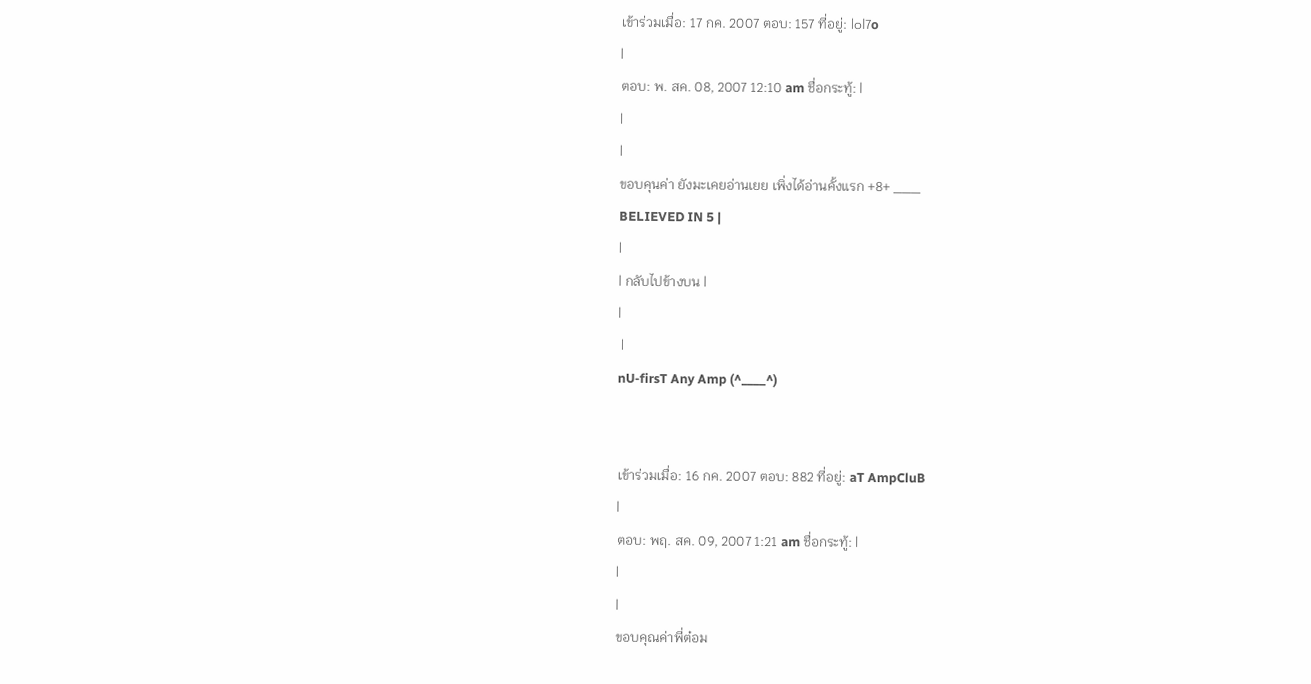เข้าร่วมเมื่อ: 17 กค. 2007 ตอบ: 157 ที่อยู่: |๐l7o
|
ตอบ: พ. สค. 08, 2007 12:10 am ชื่อกระทู้: |
|
|
ขอบคุนค่า ยังมะเคยอ่านเยย เพิ่งได้อ่านคั้งแรก +8+ ___
BELIEVED IN 5 |
|
| กลับไปข้างบน |
|
 |
nU-firsT Any Amp (^____^)


เข้าร่วมเมื่อ: 16 กค. 2007 ตอบ: 882 ที่อยู่: aT AmpCluB
|
ตอบ: พฤ. สค. 09, 2007 1:21 am ชื่อกระทู้: |
|
|
ขอบคุณค่าพี่ต๋อม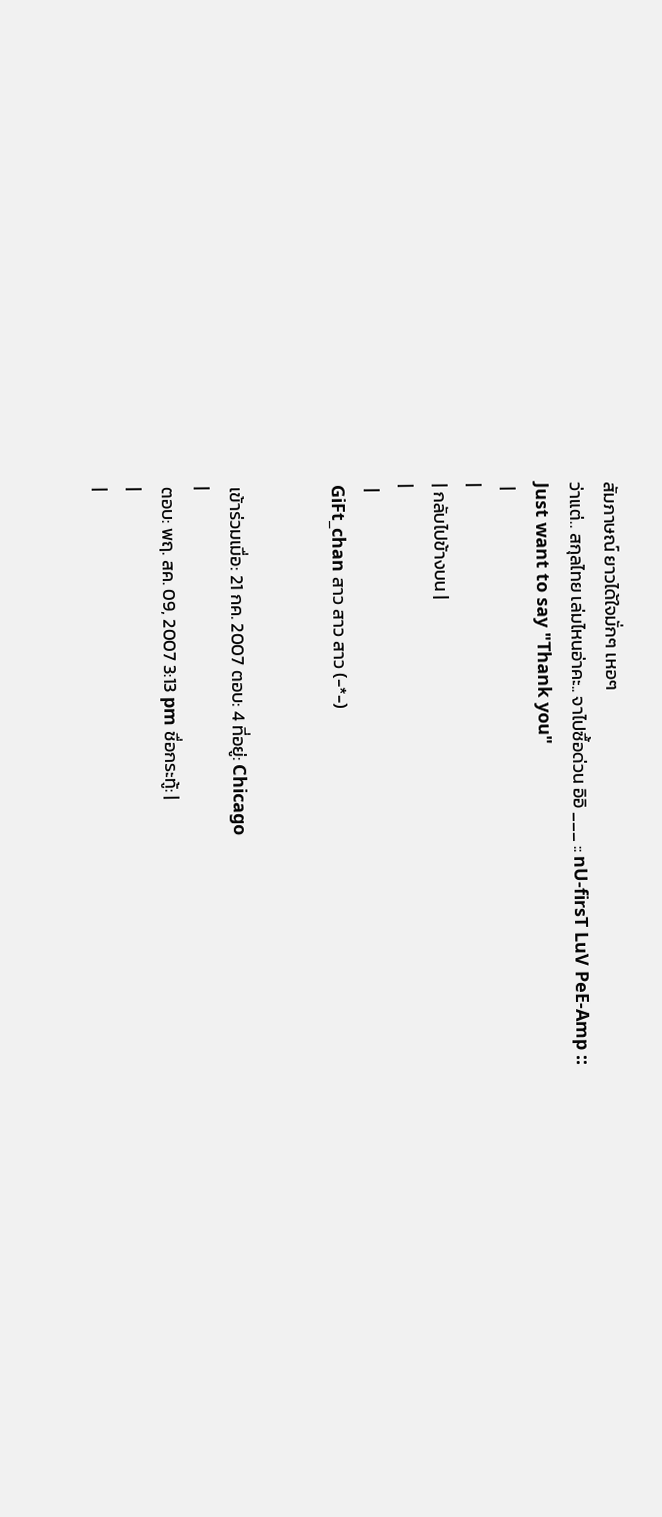สัมภาษณ์ ยาวได้ใจมั่กๆ เหอๆ
ว่าแต่.. สกุลไทย เล่มไหนอ่าคะ.. จาไปซื้อด่วน อิอิ ___ :: nU-firsT LuV PeE-Amp ::
Just want to say "Thank you"
 |
|
| กลับไปข้างบน |
|
 |
GiFt_chan สาว สาว สาว (-*-)


เข้าร่วมเมื่อ: 21 กค. 2007 ตอบ: 4 ที่อยู่: Chicago
|
ตอบ: พฤ. สค. 09, 2007 3:13 pm ชื่อกระทู้: |
|
|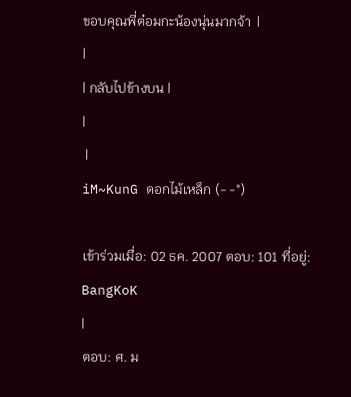ขอบคุณพี่ต๋อมกะน้องนุ่นมากจ้า  |
|
| กลับไปข้างบน |
|
 |
iM~KunG ดอกไม้เหล็ก (- -")

เข้าร่วมเมื่อ: 02 ธค. 2007 ตอบ: 101 ที่อยู่: BangKoK
|
ตอบ: ศ. ม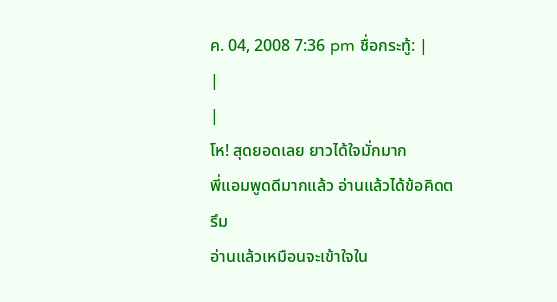ค. 04, 2008 7:36 pm ชื่อกระทู้: |
|
|
โห! สุดยอดเลย ยาวได้ใจมั่กมาก
พี่แอมพูดดีมากแล้ว อ่านแล้วได้ข้อคิดตรึม
อ่านแล้วเหมือนจะเข้าใจใน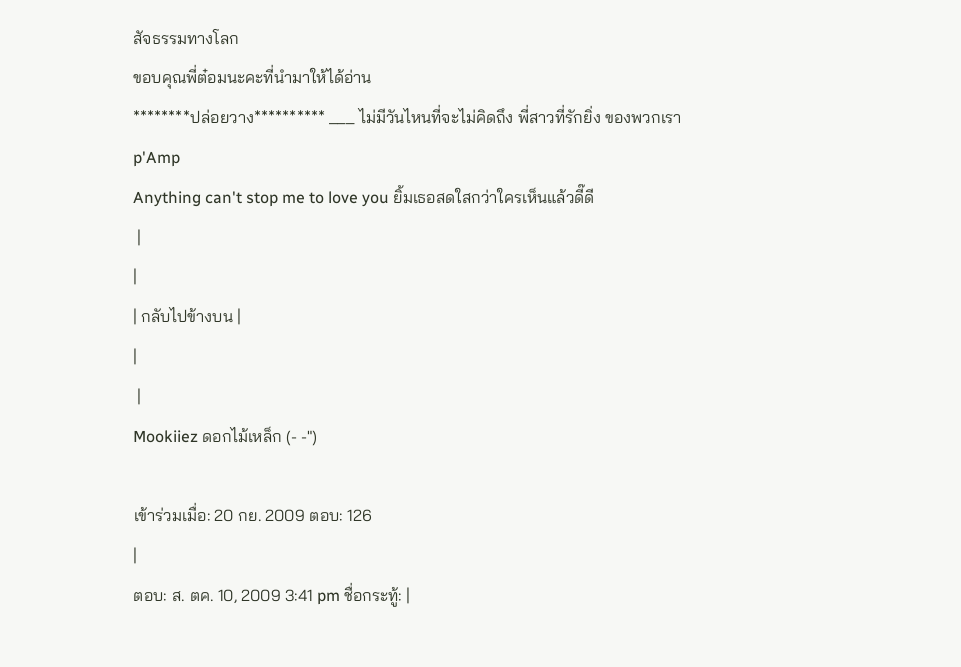สัจธรรมทางโลก
ขอบคุณพี่ต๋อมนะคะที่นำมาให้ได้อ่าน
********ปล่อยวาง********** ___ ไม่มีวันไหนที่จะไม่คิดถึง พี่สาวที่รักยิ่ง ของพวกเรา p'Amp
Anything can't stop me to love you ยิ้มเธอสดใสกว่าใครเห็นแล้วดี๊ดี
 |
|
| กลับไปข้างบน |
|
 |
Mookiiez ดอกไม้เหล็ก (- -")

เข้าร่วมเมื่อ: 20 กย. 2009 ตอบ: 126
|
ตอบ: ส. ตค. 10, 2009 3:41 pm ชื่อกระทู้: |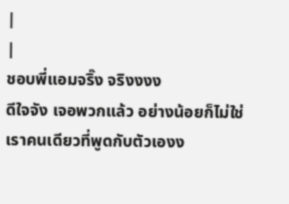|
|
ชอบพี่แอมจริ๊ง จริงงงง
ดีใจจัง เจอพวกแล้ว อย่างน้อยก็ไม่ใช่เราคนเดียวที่พูดกับตัวเองง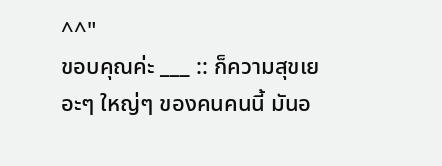^^"
ขอบคุณค่ะ ___ :: ก็ความสุขเยอะๆ ใหญ่ๆ ของคนคนนี้ มันอ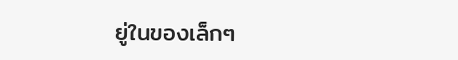ยู่ในของเล็กๆ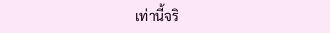เท่านี้จริ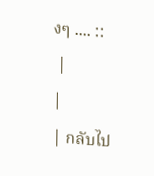งๆ .... ::
 |
|
| กลับไป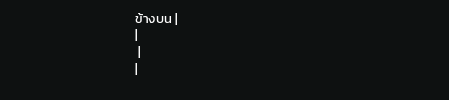ข้างบน |
|
 |
|